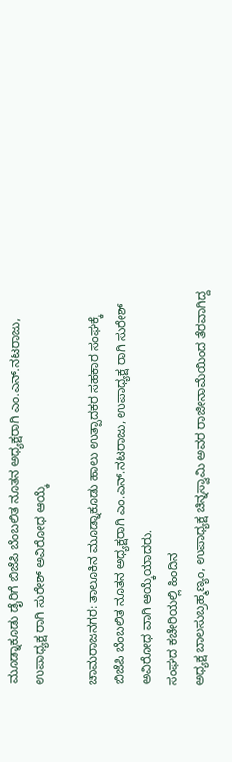ಮೂಡ್ನಾಕೂಡು ಡೈರಿಗೆ ಬಿಜೆಪಿ ಬೆಂಬಲಿತ ನೂತನ ಅಧ್ಯಕ್ಷರಾಗಿ ಎಂ.ಎನ್.ನಟರಾಜು, ಉಪಾಧ್ಯಕ್ಷ ರಾಗಿ ಸುರೇಶ್ ಅವಿರೋಧ ಆಯ್ಕೆ

ಚಾಮರಾಜನಗರ: ತಾಲೂಕಿನ ಮೂಡ್ನಾಕೂಡು ಹಾಲು ಉತ್ಪಾದಕರ ಸಹಕಾರ ಸಂಘಕ್ಕೆ ಬಿಜೆಪಿ ಬೆಂಬಲಿತ ನೂತನ‌ ಅಧ್ಯಕ್ಷರಾಗಿ ಎಂ.ಎನ್.ನಟರಾಜು, ಉಪಾಧ್ಯಕ್ಷ ರಾಗಿ ಸುರೇಶ್ ಅವಿರೋಧ ವಾಗಿ ಆಯ್ಕೆಯಾದರು.
ಸಂಘದ ಕಚೇರಿಯಲ್ಲಿ ಹಿಂದಿನ
ಅಧ್ಯಕ್ಷ ಬಾಲಸುಬ್ರಹ್ಮಣ್ಯಂ, ಉಪಾಧ್ಯಕ್ಷ ಚಿನ್ನಸ್ವಾಮಿ ಅವರ ರಾಜೀನಾಮೆಯಿಂದ ತೆರವಾಗಿದ್ದ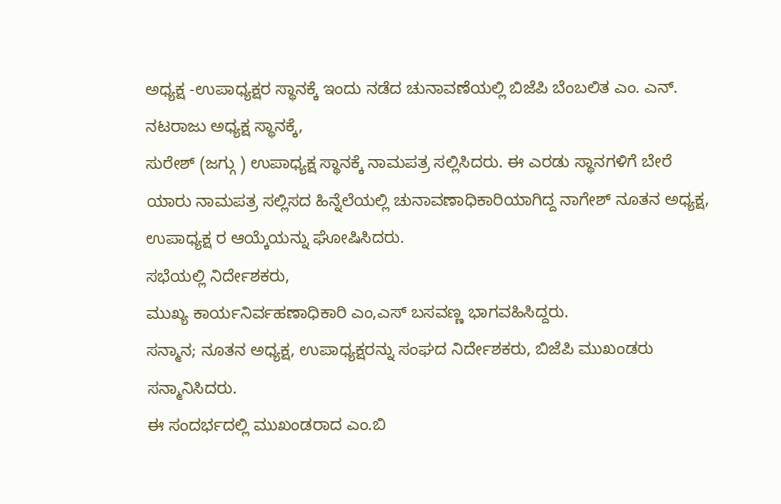ಅಧ್ಯಕ್ಷ -ಉಪಾಧ್ಯಕ್ಷರ ಸ್ಥಾನಕ್ಕೆ ಇಂದು ನಡೆದ ಚುನಾವಣೆಯಲ್ಲಿ ಬಿಜೆಪಿ ಬೆಂಬಲಿತ ಎಂ. ಎನ್. ನಟರಾಜು ಅಧ್ಯಕ್ಷ ಸ್ಥಾನಕ್ಕೆ,
ಸುರೇಶ್ (ಜಗ್ಗು ) ಉಪಾಧ್ಯಕ್ಷ ಸ್ಥಾನಕ್ಕೆ ನಾಮಪತ್ರ ಸಲ್ಲಿಸಿದರು. ಈ ಎರಡು ಸ್ಥಾನಗಳಿಗೆ ಬೇರೆ ಯಾರು ನಾಮಪತ್ರ ಸಲ್ಲಿಸದ ಹಿನ್ನೆಲೆಯಲ್ಲಿ ಚುನಾವಣಾಧಿಕಾರಿಯಾಗಿದ್ದ ನಾಗೇಶ್ ನೂತನ ಅಧ್ಯಕ್ಷ, ಉಪಾಧ್ಯಕ್ಷ ರ ಆಯ್ಕೆಯನ್ನು ಘೋಷಿಸಿದರು.
ಸಭೆಯಲ್ಲಿ ನಿರ್ದೇಶಕರು,
ಮುಖ್ಯ ಕಾರ್ಯನಿರ್ವಹಣಾಧಿಕಾರಿ ಎಂ,ಎಸ್ ಬಸವಣ್ಣ ಭಾಗವಹಿಸಿದ್ದರು.
ಸನ್ಮಾನ; ನೂತನ ಅಧ್ಯಕ್ಷ, ಉಪಾಧ್ಯಕ್ಷರನ್ನು ಸಂಘದ ನಿರ್ದೇಶಕರು, ಬಿಜೆಪಿ ಮುಖಂಡರು ಸನ್ಮಾನಿಸಿದರು.
ಈ ಸಂದರ್ಭದಲ್ಲಿ ಮುಖಂಡರಾದ ಎಂ.ಬಿ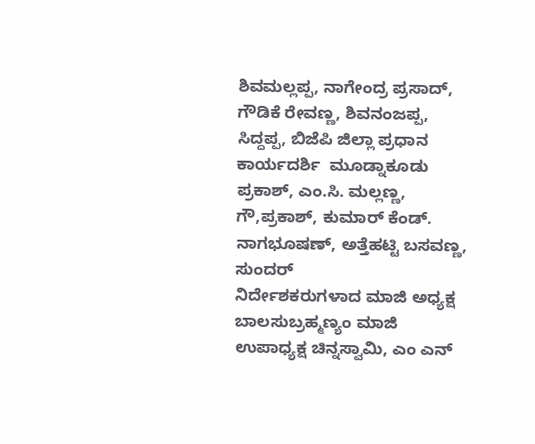ಶಿವಮಲ್ಲಪ್ಪ, ನಾಗೇಂದ್ರ ಪ್ರಸಾದ್, ಗೌಡಿಕೆ ರೇವಣ್ಣ, ಶಿವನಂಜಪ್ಪ, ಸಿದ್ದಪ್ಪ, ಬಿಜೆಪಿ ಜಿಲ್ಲಾ ಪ್ರಧಾನ ಕಾರ್ಯದರ್ಶಿ  ಮೂಡ್ನಾಕೂಡು ಪ್ರಕಾಶ್, ಎಂ.ಸಿ. ಮಲ್ಲಣ್ಣ, ಗೌ,ಪ್ರಕಾಶ್, ಕುಮಾರ್ ಕೆಂಡ್. ನಾಗಭೂಷಣ್, ಅತ್ತೆಹಟ್ಟಿ ಬಸವಣ್ಣ, ಸುಂದರ್
ನಿರ್ದೇಶಕರುಗಳಾದ ಮಾಜಿ ಅಧ್ಯಕ್ಷ ಬಾಲಸುಬ್ರಹ್ಮಣ್ಯಂ ಮಾಜಿ ಉಪಾಧ್ಯಕ್ಷ ಚಿನ್ನಸ್ವಾಮಿ, ಎಂ ಎನ್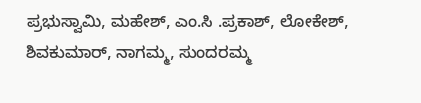ಪ್ರಭುಸ್ವಾಮಿ, ಮಹೇಶ್, ಎಂ.ಸಿ .ಪ್ರಕಾಶ್, ಲೋಕೇಶ್, ಶಿವಕುಮಾರ್, ನಾಗಮ್ಮ, ಸುಂದರಮ್ಮ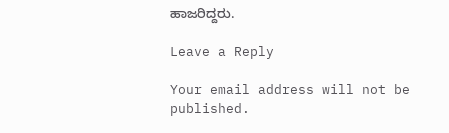ಹಾಜರಿದ್ದರು.

Leave a Reply

Your email address will not be published.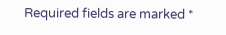Required fields are marked *